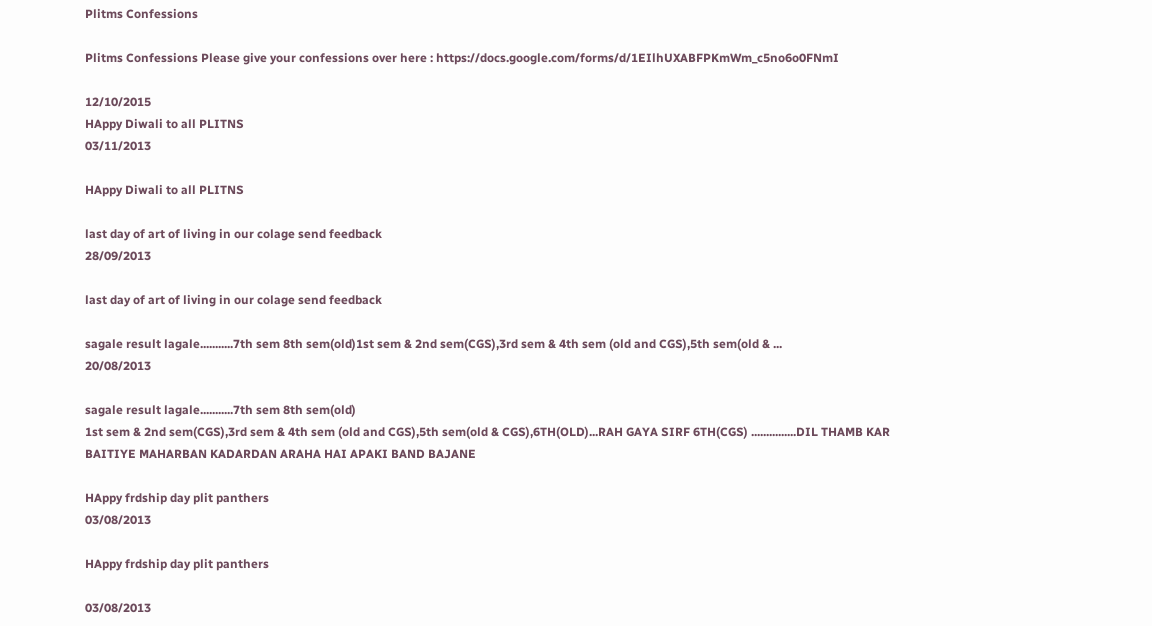Plitms Confessions

Plitms Confessions Please give your confessions over here : https://docs.google.com/forms/d/1EIlhUXABFPKmWm_c5no6o0FNmI

12/10/2015
HAppy Diwali to all PLITNS
03/11/2013

HAppy Diwali to all PLITNS

last day of art of living in our colage send feedback
28/09/2013

last day of art of living in our colage send feedback

sagale result lagale...........7th sem 8th sem(old)1st sem & 2nd sem(CGS),3rd sem & 4th sem (old and CGS),5th sem(old & ...
20/08/2013

sagale result lagale...........7th sem 8th sem(old)
1st sem & 2nd sem(CGS),3rd sem & 4th sem (old and CGS),5th sem(old & CGS),6TH(OLD)...RAH GAYA SIRF 6TH(CGS) ...............DIL THAMB KAR BAITIYE MAHARBAN KADARDAN ARAHA HAI APAKI BAND BAJANE

HAppy frdship day plit panthers
03/08/2013

HAppy frdship day plit panthers

03/08/2013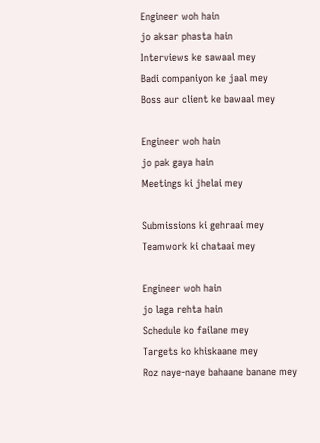Engineer woh hain
jo aksar phasta hain
Interviews ke sawaal mey
Badi companiyon ke jaal mey
Boss aur client ke bawaal mey

Engineer woh hain
jo pak gaya hain
Meetings ki jhelai mey

Submissions ki gehraai mey
Teamwork ki chataai mey

Engineer woh hain
jo laga rehta hain
Schedule ko failane mey
Targets ko khiskaane mey
Roz naye-naye bahaane banane mey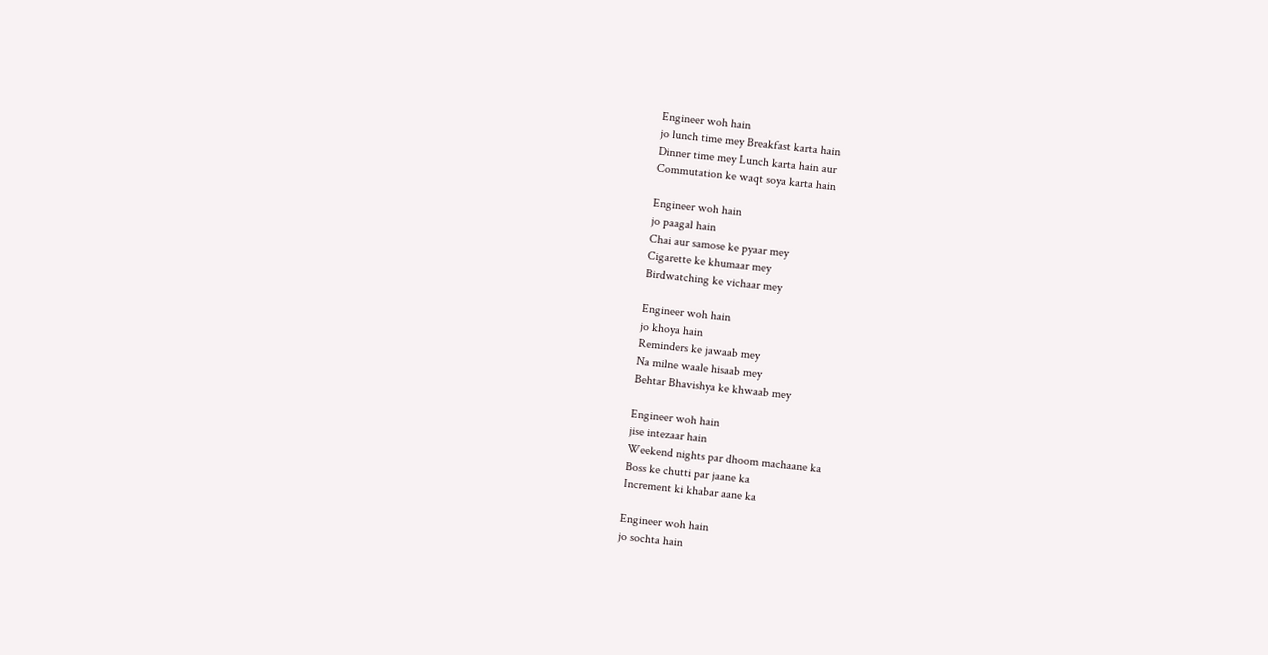Engineer woh hain
jo lunch time mey Breakfast karta hain
Dinner time mey Lunch karta hain aur
Commutation ke waqt soya karta hain

Engineer woh hain
jo paagal hain
Chai aur samose ke pyaar mey
Cigarette ke khumaar mey
Birdwatching ke vichaar mey

Engineer woh hain
jo khoya hain
Reminders ke jawaab mey
Na milne waale hisaab mey
Behtar Bhavishya ke khwaab mey

Engineer woh hain
jise intezaar hain
Weekend nights par dhoom machaane ka
Boss ke chutti par jaane ka
Increment ki khabar aane ka

Engineer woh hain
jo sochta hain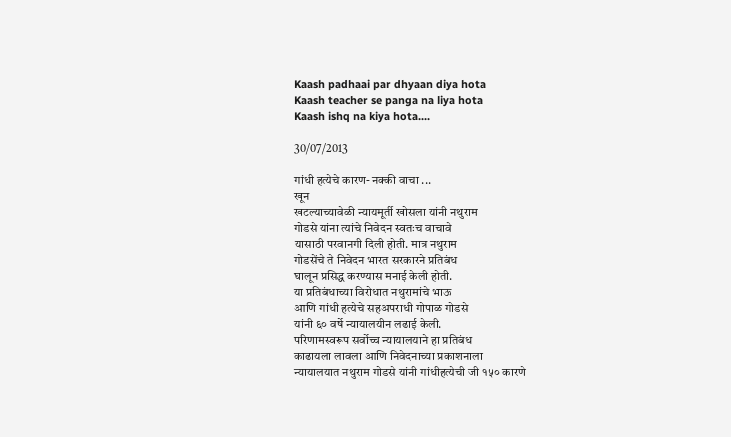Kaash padhaai par dhyaan diya hota
Kaash teacher se panga na liya hota
Kaash ishq na kiya hota....

30/07/2013

गांधी हत्येचे कारण- नक्की वाचा ...
खून
खटल्याच्यावेळी न्यायमूर्ती खोसला यांनी नथुराम
गोडसे यांना त्यांचे निवेदन स्वतःच वाचावे
यासाठी परवानगी दिली होती. मात्र नथुराम
गोडसेंचे ते निवेदन भारत सरकारने प्रतिबंध
घालून प्रसिद्ध करण्यास मनाई केली होती.
या प्रतिबंधाच्या विरोधात नथुरामांचे भाऊ
आणि गांधी हत्येचे सहअपराधी गोपाळ गोडसे
यांनी ६० वर्षे न्यायालयीन लढाई केली.
परिणामस्वरूप सर्वोच्च न्यायालयाने हा प्रतिबंध
काढायला लावला आणि निवेदनाच्या प्रकाशनाला
न्यायालयात नथुराम गोडसे यांनी गांधीहत्येची जी १५० कारणे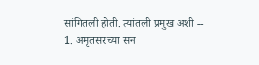सांगितली होती. त्यांतली प्रमुख अशी --
1. अमृतसरच्या सन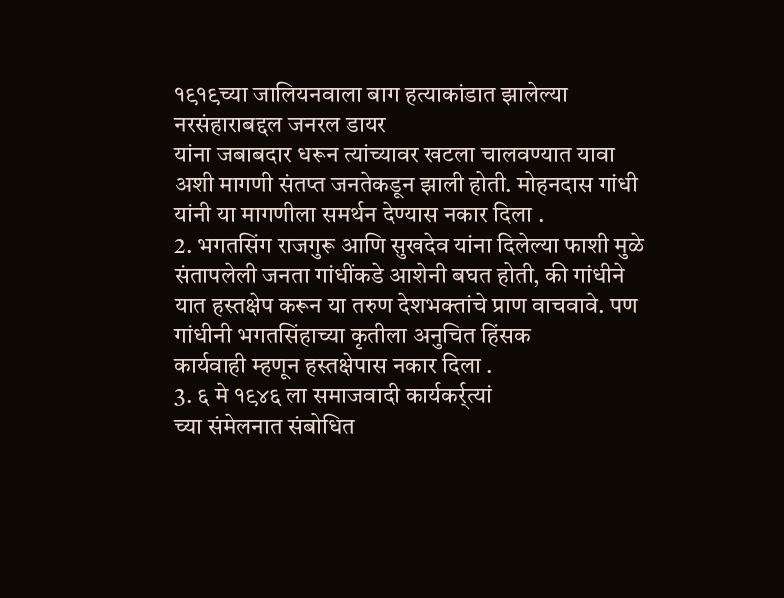१९१९च्या जालियनवाला बाग हत्याकांडात झालेल्या नरसंहाराबद्दल जनरल डायर
यांना जबाबदार धरून त्यांच्यावर खटला चालवण्यात यावा अशी मागणी संतप्त जनतेकडून झाली होती. मोहनदास गांधी यांनी या मागणीला समर्थन देण्यास नकार दिला .
2. भगतसिंग राजगुरू आणि सुखदेव यांना दिलेल्या फाशी मुळे संतापलेली जनता गांधींकडे आशेनी बघत होती, की गांधीने यात हस्तक्षेप करून या तरुण देशभक्तांचे प्राण वाचवावे. पण गांधीनी भगतसिंहाच्या कृतीला अनुचित हिंसक
कार्यवाही म्हणून हस्तक्षेपास नकार दिला .
3. ६ मे १९४६ ला समाजवादी कार्यकर्र्त्यां
च्या संमेलनात संबोधित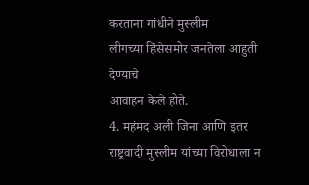करताना गांधीने मुस्लीम
लीगच्या हिंसेसमोर जनतेला आहुती देण्याचे
आवाहन केले होते.
4. महंमद अली जिना आणि इतर
राष्ट्रवादी मुस्लीम यांच्या विरोधाला न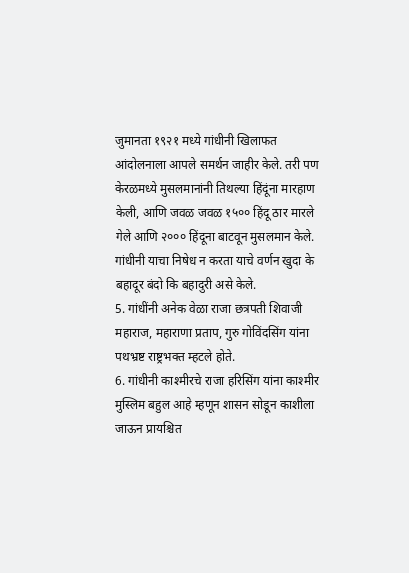जुमानता १९२१ मध्ये गांधीनी खिलाफत
आंदोलनाला आपले समर्थन जाहीर केले. तरी पण
केरळमध्ये मुसलमानांनी तिथल्या हिंदूंना मारहाण
केली, आणि जवळ जवळ १५०० हिंदू ठार मारले
गेले आणि २००० हिंदूना बाटवून मुसलमान केले.
गांधीनी याचा निषेध न करता याचे वर्णन खुदा के बहादूर बंदो कि बहादुरी असे केले.
5. गांधींनी अनेक वेळा राजा छत्रपती शिवाजी महाराज, महाराणा प्रताप, गुरु गोविंदसिंग यांना पथभ्रष्ट राष्ट्रभक्त म्हटले होते.
6. गांधीनी काश्मीरचे राजा हरिसिंग यांना काश्मीर मुस्लिम बहुल आहे म्हणून शासन सोडून काशीला जाऊन प्रायश्चित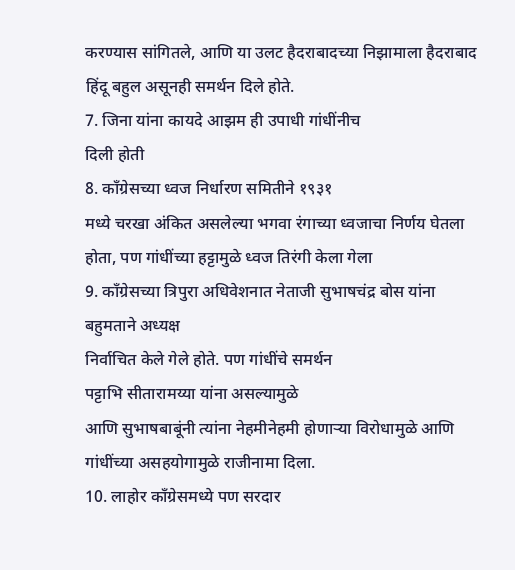करण्यास सांगितले, आणि या उलट हैदराबादच्या निझामाला हैदराबाद हिंदू बहुल असूनही समर्थन दिले होते.
7. जिना यांना कायदे आझम ही उपाधी गांधींनीच
दिली होती
8. काँग्रेसच्या ध्वज निर्धारण समितीने १९३१
मध्ये चरखा अंकित असलेल्या भगवा रंगाच्या ध्वजाचा निर्णय घेतला होता, पण गांधींच्या हट्टामुळे ध्वज तिरंगी केला गेला
9. काँग्रेसच्या त्रिपुरा अधिवेशनात नेताजी सुभाषचंद्र बोस यांना बहुमताने अध्यक्ष
निर्वाचित केले गेले होते. पण गांधींचे समर्थन
पट्टाभि सीतारामय्या यांना असल्यामुळे
आणि सुभाषबाबूंनी त्यांना नेहमीनेहमी होणाऱ्या विरोधामुळे आणि गांधींच्या असहयोगामुळे राजीनामा दिला.
10. लाहोर काँग्रेसमध्ये पण सरदार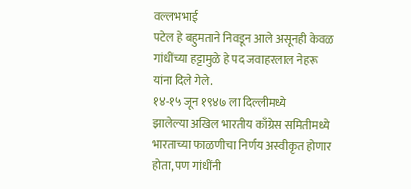वल्लभभाई
पटेल हे बहुमताने निवडून आले असूनही केवळ
गांधींच्या हट्टामुळे हे पद जवाहरलाल नेहरू
यांना दिले गेले.
१४-१५ जून १९४७ ला दिल्लीमध्ये
झालेल्या अखिल भारतीय काँग्रेस समितीमध्ये
भारताच्या फाळणीचा निर्णय अस्वीकृत होणार
होता, पण गांधींनी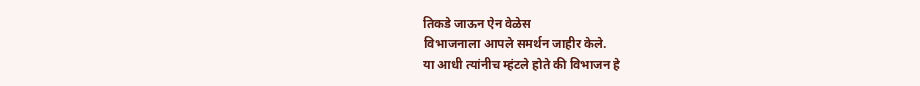तिकडे जाऊन ऐन वेळेस
विभाजनाला आपले समर्थन जाहीर केले.
या आधी त्यांनीच म्हंटले होते की विभाजन हे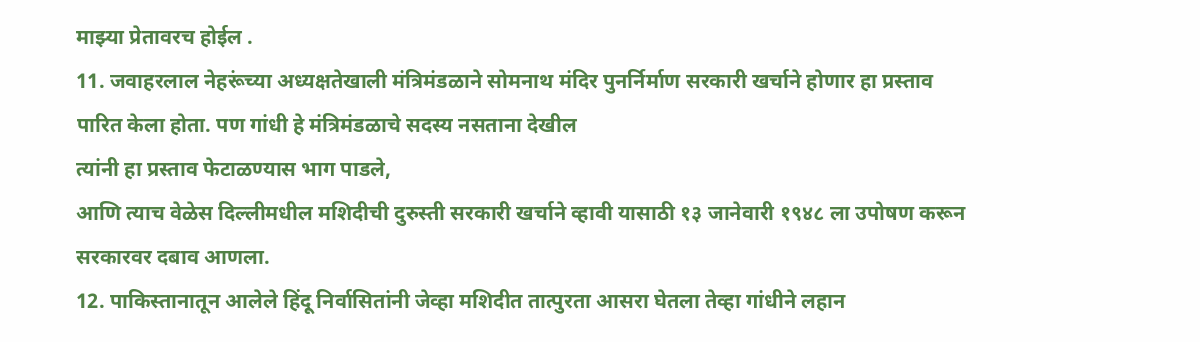माझ्या प्रेतावरच होईल .
11. जवाहरलाल नेहरूंच्या अध्यक्षतेखाली मंत्रिमंडळाने सोमनाथ मंदिर पुनर्निर्माण सरकारी खर्चाने होणार हा प्रस्ताव पारित केला होता. पण गांधी हे मंत्रिमंडळाचे सदस्य नसताना देखील
त्यांनी हा प्रस्ताव फेटाळण्यास भाग पाडले,
आणि त्याच वेळेस दिल्लीमधील मशिदीची दुरुस्ती सरकारी खर्चाने व्हावी यासाठी १३ जानेवारी १९४८ ला उपोषण करून सरकारवर दबाव आणला.
12. पाकिस्तानातून आलेले हिंदू निर्वासितांनी जेव्हा मशिदीत तात्पुरता आसरा घेतला तेव्हा गांधीने लहान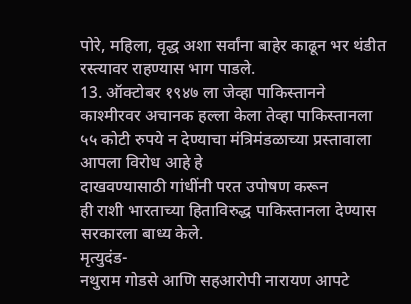पोरे, महिला, वृद्ध अशा सर्वांना बाहेर काढून भर थंडीत रस्त्यावर राहण्यास भाग पाडले.
13. ऑक्टोबर १९४७ ला जेव्हा पाकिस्तानने
काश्मीरवर अचानक हल्ला केला तेव्हा पाकिस्तानला ५५ कोटी रुपये न देण्याचा मंत्रिमंडळाच्या प्रस्तावाला आपला विरोध आहे हे
दाखवण्यासाठी गांधींनी परत उपोषण करून
ही राशी भारताच्या हिताविरुद्ध पाकिस्तानला देण्यास सरकारला बाध्य केले.
मृत्युदंड-
नथुराम गोडसे आणि सहआरोपी नारायण आपटे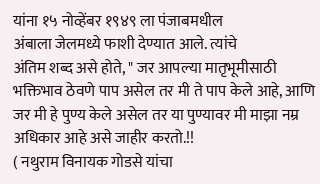यांना १५ नोव्हेंबर १९४९ ला पंजाबमधील
अंबाला जेलमध्ये फाशी देण्यात आले. त्यांचे
अंतिम शब्द असे होते, " जर आपल्या मातृभूमीसाठी भक्तिभाव ठेवणे पाप असेल तर मी ते पाप केले आहे, आणि जर मी हे पुण्य केले असेल तर या पुण्यावर मी माझा नम्र अधिकार आहे असे जाहीर करतो.!!
( नथुराम विनायक गोडसे यांचा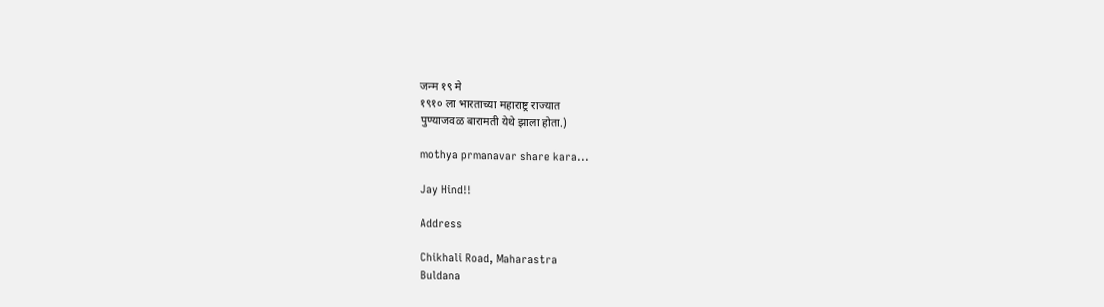जन्म १९ मे
१९१० ला भारताच्या महाराष्ट्र राज्यात
पुण्याजवळ बारामती येथे झाला होता.)

mothya prmanavar share kara...

Jay Hind!!

Address

Chikhali Road, Maharastra
Buldana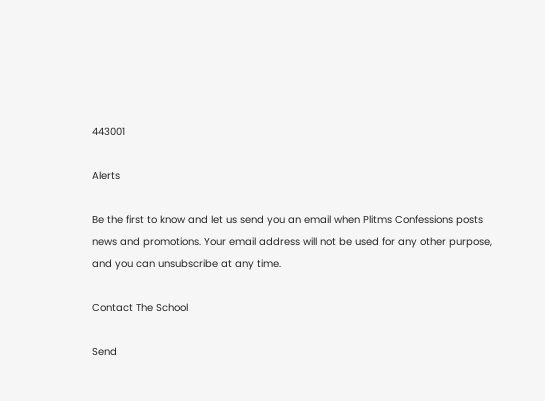443001

Alerts

Be the first to know and let us send you an email when Plitms Confessions posts news and promotions. Your email address will not be used for any other purpose, and you can unsubscribe at any time.

Contact The School

Send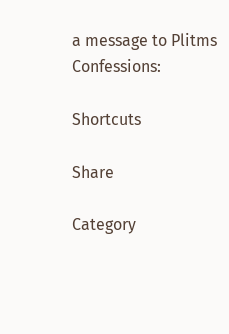a message to Plitms Confessions:

Shortcuts

Share

Category